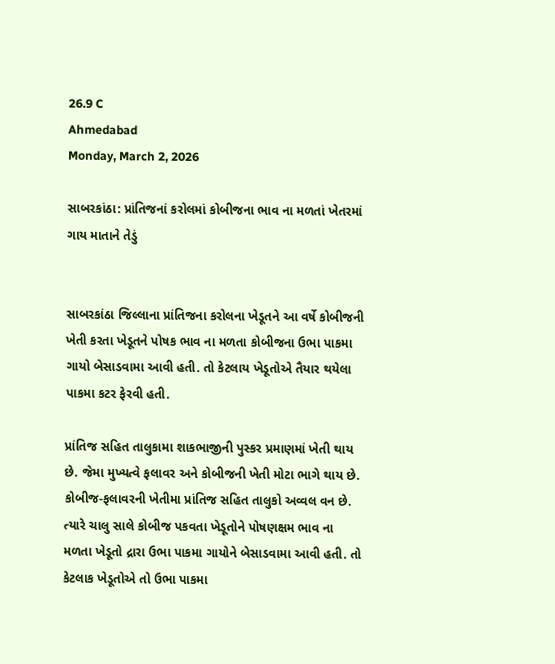26.9 C
Ahmedabad
Monday, March 2, 2026

સાબરકાંઠા: પ્રાંતિજનાં કરોલમાં કોબીજના ભાવ ના મળતાં ખેતરમાં ગાય માતાને તેડું


સાબરકાંઠા જિલ્લાના પ્રાંતિજના કરોલના ખેડૂતને આ વર્ષે કોબીજની ખેતી કરતા ખેડૂતને પોષક ભાવ ના મળતા કોબીજના ઉભા પાકમા ગાયો બેસાડવામા આવી હતી. તો કેટલાય ખેડૂતોએ તૈયાર થયેલા પાકમા કટર ફેરવી હતી.

પ્રાંતિજ સહિત તાલુકામા શાકભાજીની પુસ્કર પ્રમાણમાં ખેતી થાય છે. જેમા મુખ્યત્વે ફલાવર અને કોબીજની ખેતી મોટા ભાગે થાય છે. કોબીજ-ફલાવરની ખેતીમા પ્રાંતિજ સહિત તાલુકો અવ્વલ વન છે. ત્યારે ચાલુ સાલે કોબીજ પકવતા ખેડૂતોને પોષણક્ષમ ભાવ ના મળતા ખેડૂતો દ્રારા ઉભા પાકમા ગાયોને બેસાડવામા આવી હતી. તો કેટલાક ખેડૂતોએ તો ઉભા પાકમા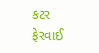કટર ફેરવાઈ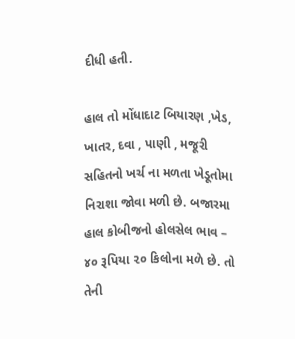દીધી હતી.

હાલ તો મોંધાદાટ બિયારણ ,ખેડ, ખાતર, દવા , પાણી , મજૂરી સહિતનો ખર્ચ ના મળતા ખેડૂતોમા નિરાશા જોવા મળી છે. બજારમા હાલ કોબીજનો હોલસેલ ભાવ – ૪૦ રૂપિયા ૨૦ કિલોના મળે છે. તો તેની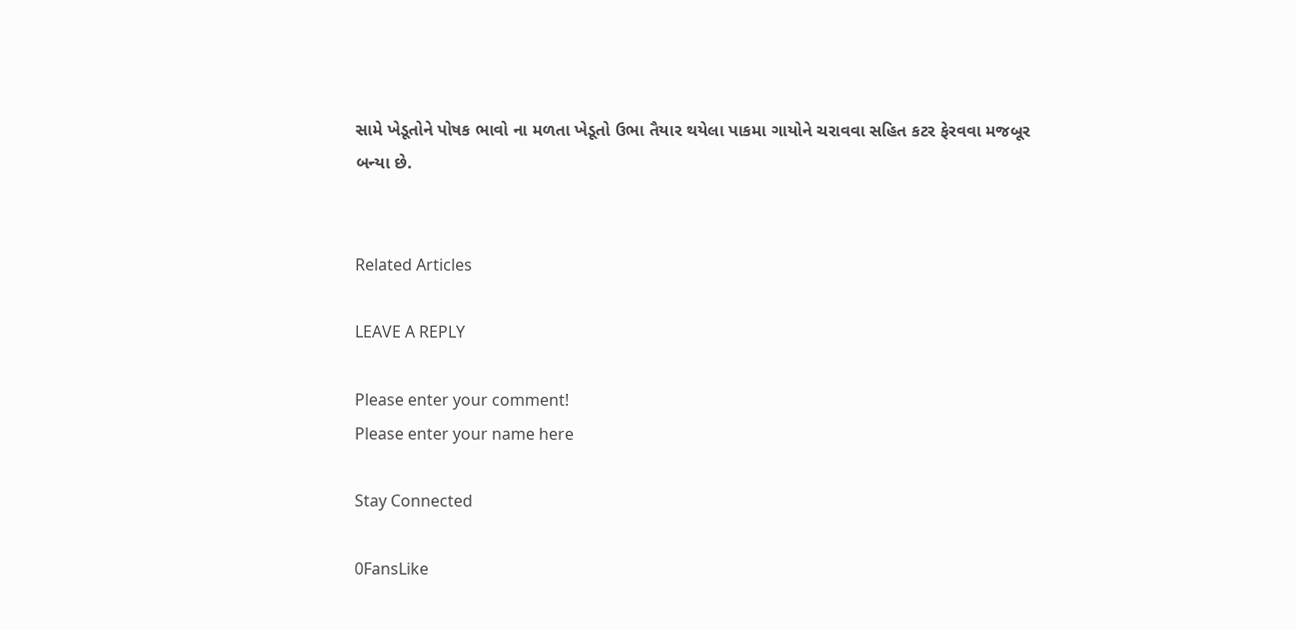સામે ખેડૂતોને પોષક ભાવો ના મળતા ખેડૂતો ઉભા તૈયાર થયેલા પાકમા ગાયોને ચરાવવા સહિત કટર ફેરવવા મજબૂર બન્યા છે.


Related Articles

LEAVE A REPLY

Please enter your comment!
Please enter your name here

Stay Connected

0FansLike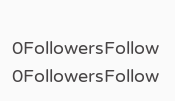0FollowersFollow
0FollowersFollow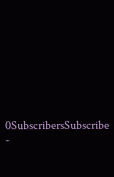0SubscribersSubscribe
-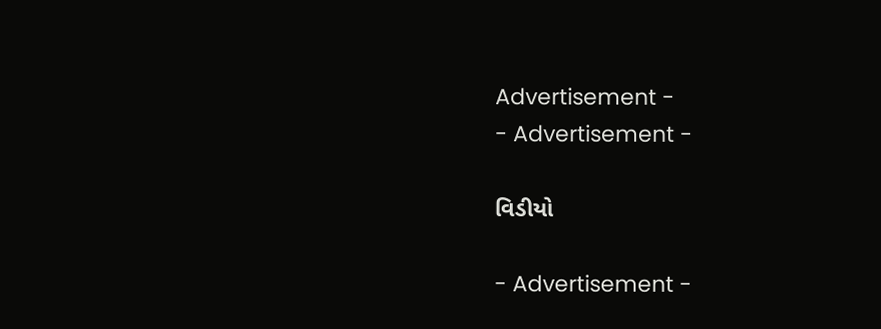Advertisement -
- Advertisement -

વિડીયો

- Advertisement -